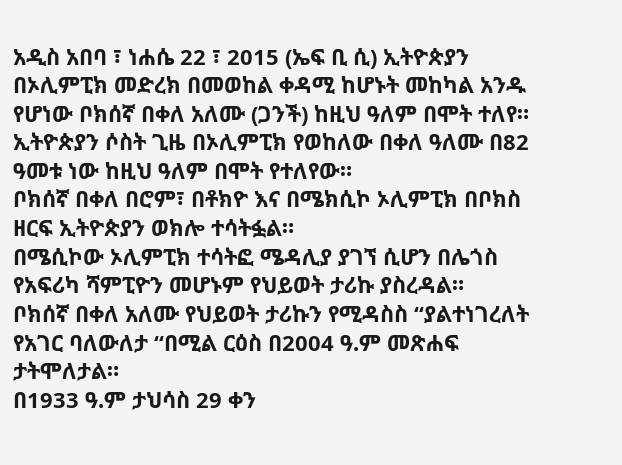አዲስ አበባ ፣ ነሐሴ 22 ፣ 2015 (ኤፍ ቢ ሲ) ኢትዮጵያን በኦሊምፒክ መድረክ በመወከል ቀዳሚ ከሆኑት መከካል አንዱ የሆነው ቦክሰኛ በቀለ አለሙ (ጋንች) ከዚህ ዓለም በሞት ተለየ።
ኢትዮጵያን ሶስት ጊዜ በኦሊምፒክ የወከለው በቀለ ዓለሙ በ82 ዓመቱ ነው ከዚህ ዓለም በሞት የተለየው።
ቦክሰኛ በቀለ በሮም፣ በቶክዮ እና በሜክሲኮ ኦሊምፒክ በቦክስ ዘርፍ ኢትዮጵያን ወክሎ ተሳትፏል።
በሜሲኮው ኦሊምፒክ ተሳትፎ ሜዳሊያ ያገኘ ሲሆን በሌጎስ የአፍሪካ ሻምፒዮን መሆኑም የህይወት ታሪኩ ያስረዳል።
ቦክሰኛ በቀለ አለሙ የህይወት ታሪኩን የሚዳስስ “ያልተነገረለት የአገር ባለውለታ “በሚል ርዕስ በ2004 ዓ.ም መጽሐፍ ታትሞለታል።
በ1933 ዓ.ም ታህሳስ 29 ቀን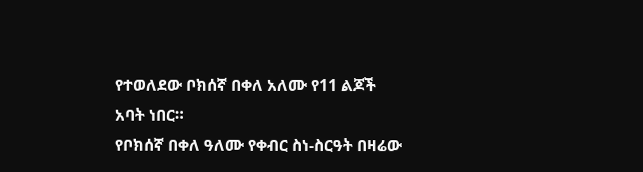የተወለደው ቦክሰኛ በቀለ አለሙ የ11 ልጆች አባት ነበር።
የቦክሰኛ በቀለ ዓለሙ የቀብር ስነ-ስርዓት በዛሬው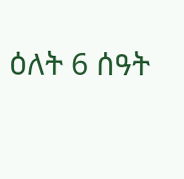ዕለት 6 ሰዓት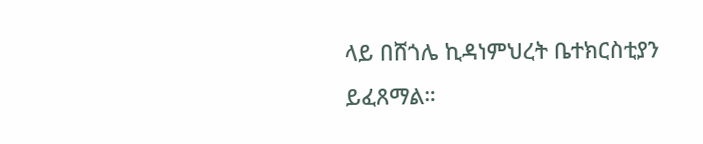ላይ በሸጎሌ ኪዳነምህረት ቤተክርስቲያን ይፈጸማል።